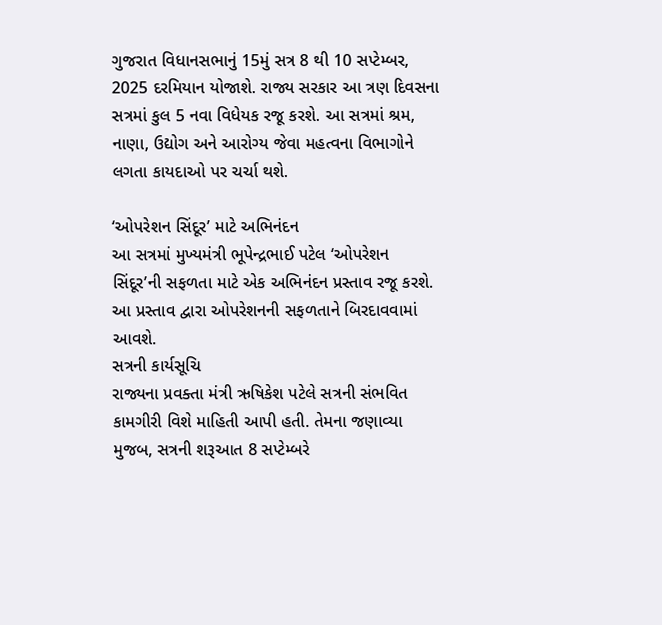ગુજરાત વિધાનસભાનું 15મું સત્ર 8 થી 10 સપ્ટેમ્બર, 2025 દરમિયાન યોજાશે. રાજ્ય સરકાર આ ત્રણ દિવસના સત્રમાં કુલ 5 નવા વિધેયક રજૂ કરશે. આ સત્રમાં શ્રમ, નાણા, ઉદ્યોગ અને આરોગ્ય જેવા મહત્વના વિભાગોને લગતા કાયદાઓ પર ચર્ચા થશે.

‘ઓપરેશન સિંદૂર’ માટે અભિનંદન
આ સત્રમાં મુખ્યમંત્રી ભૂપેન્દ્રભાઈ પટેલ ‘ઓપરેશન સિંદૂર’ની સફળતા માટે એક અભિનંદન પ્રસ્તાવ રજૂ કરશે. આ પ્રસ્તાવ દ્વારા ઓપરેશનની સફળતાને બિરદાવવામાં આવશે.
સત્રની કાર્યસૂચિ
રાજ્યના પ્રવક્તા મંત્રી ઋષિકેશ પટેલે સત્રની સંભવિત કામગીરી વિશે માહિતી આપી હતી. તેમના જણાવ્યા મુજબ, સત્રની શરૂઆત 8 સપ્ટેમ્બરે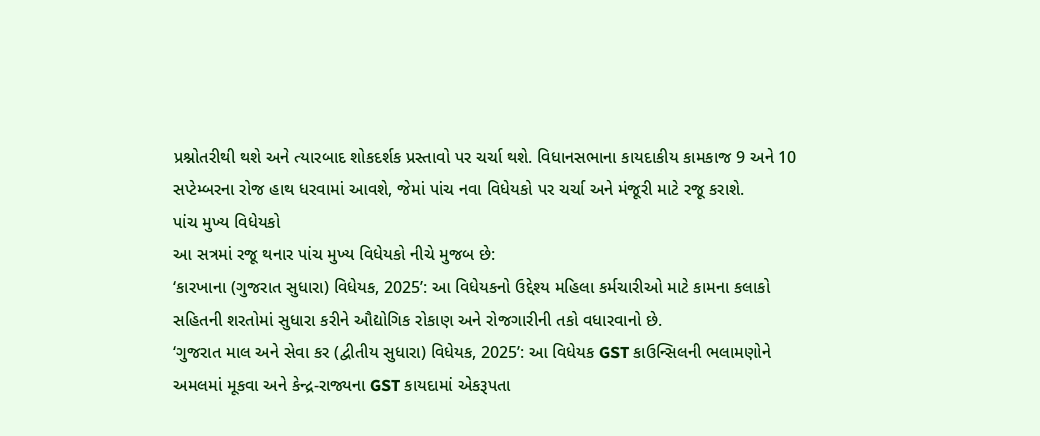પ્રશ્નોતરીથી થશે અને ત્યારબાદ શોકદર્શક પ્રસ્તાવો પર ચર્ચા થશે. વિધાનસભાના કાયદાકીય કામકાજ 9 અને 10 સપ્ટેમ્બરના રોજ હાથ ધરવામાં આવશે, જેમાં પાંચ નવા વિધેયકો પર ચર્ચા અને મંજૂરી માટે રજૂ કરાશે.
પાંચ મુખ્ય વિધેયકો
આ સત્રમાં રજૂ થનાર પાંચ મુખ્ય વિધેયકો નીચે મુજબ છે:
‘કારખાના (ગુજરાત સુધારા) વિધેયક, 2025’: આ વિધેયકનો ઉદ્દેશ્ય મહિલા કર્મચારીઓ માટે કામના કલાકો સહિતની શરતોમાં સુધારા કરીને ઔદ્યોગિક રોકાણ અને રોજગારીની તકો વધારવાનો છે.
‘ગુજરાત માલ અને સેવા કર (દ્વીતીય સુધારા) વિધેયક, 2025’: આ વિધેયક GST કાઉન્સિલની ભલામણોને અમલમાં મૂકવા અને કેન્દ્ર-રાજ્યના GST કાયદામાં એકરૂપતા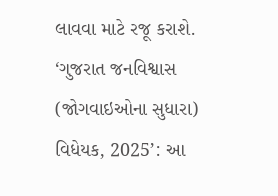લાવવા માટે રજૂ કરાશે.
‘ગુજરાત જનવિશ્વાસ (જોગવાઇઓના સુધારા) વિધેયક, 2025’: આ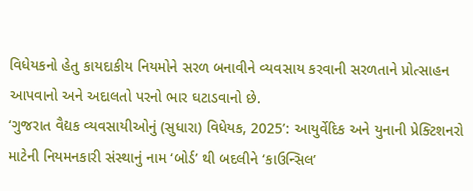વિધેયકનો હેતુ કાયદાકીય નિયમોને સરળ બનાવીને વ્યવસાય કરવાની સરળતાને પ્રોત્સાહન આપવાનો અને અદાલતો પરનો ભાર ઘટાડવાનો છે.
‘ગુજરાત વૈદ્યક વ્યવસાયીઓનું (સુધારા) વિધેયક, 2025’: આયુર્વેદિક અને યુનાની પ્રેક્ટિશનરો માટેની નિયમનકારી સંસ્થાનું નામ ‘બોર્ડ’ થી બદલીને ‘કાઉન્સિલ’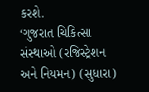કરશે.
‘ગુજરાત ચિકિત્સા સંસ્થાઓ (રજિસ્ટ્રેશન અને નિયમન) (સુધારા)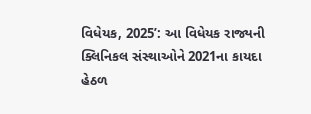વિધેયક, 2025’: આ વિધેયક રાજ્યની ક્લિનિકલ સંસ્થાઓને 2021ના કાયદા હેઠળ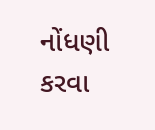નોંધણી કરવા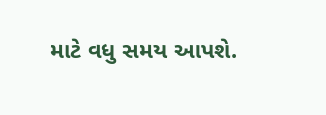માટે વધુ સમય આપશે.